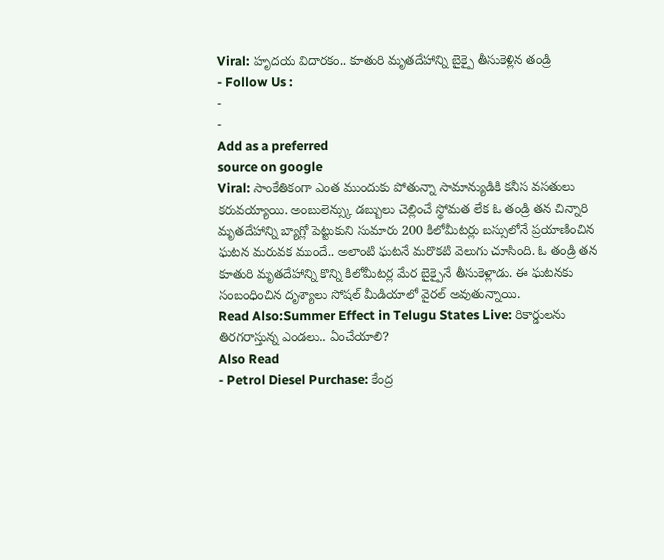Viral: హృదయ విదారకం.. కూతురి మృతదేహాన్ని బైక్పై తీసుకెళ్లిన తండ్రి
- Follow Us :
-
-
Add as a preferred
source on google
Viral: సాంకేతికంగా ఎంత ముందుకు పోతున్నా సామాన్యుడికి కనీస వసతులు కరువయ్యాయి. అంబులెన్స్కు డబ్బులు చెల్లించే స్థోమత లేక ఓ తండ్రి తన చిన్నారి మృతదేహాన్ని బ్యాగ్లో పెట్టుకుని సుమారు 200 కిలోమీటర్లు బస్సులోనే ప్రయాణించిన ఘటన మరువక ముందే.. అలాంటి ఘటనే మరొకటి వెలుగు చూసింది. ఓ తండ్రి తన కూతురి మృతదేహాన్ని కొన్ని కిలోమీటర్ల మేర బైక్పైనే తీసుకెళ్లాడు. ఈ ఘటనకు సంబంధించిన దృశ్యాలు సోషల్ మీడియాలో వైరల్ అవుతున్నాయి.
Read Also:Summer Effect in Telugu States Live: రికార్డులను తిరగరాస్తున్న ఎండలు.. ఏంచేయాలి?
Also Read
- Petrol Diesel Purchase: కేంద్ర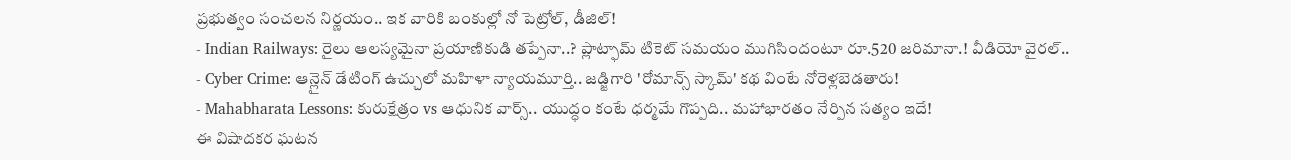ప్రభుత్వం సంచలన నిర్ణయం.. ఇక వారికి బంకుల్లో నో పెట్రోల్, డీజిల్!
- Indian Railways: రైలు ఆలస్యమైనా ప్రయాణికుడి తప్పేనా..? ప్లాట్ఫామ్ టికెట్ సమయం ముగిసిందంటూ రూ.520 జరిమానా.! వీడియో వైరల్..
- Cyber Crime: ఆన్లైన్ డేటింగ్ ఉచ్చులో మహిళా న్యాయమూర్తి.. జడ్జిగారి 'రోమాన్స్ స్కామ్' కథ వింటే నోరెళ్లబెడతారు!
- Mahabharata Lessons: కురుక్షేత్రం vs ఆధునిక వార్స్.. యుద్ధం కంటే ధర్మమే గొప్పది.. మహాభారతం నేర్పిన సత్యం ఇదే!
ఈ విషాదకర ఘటన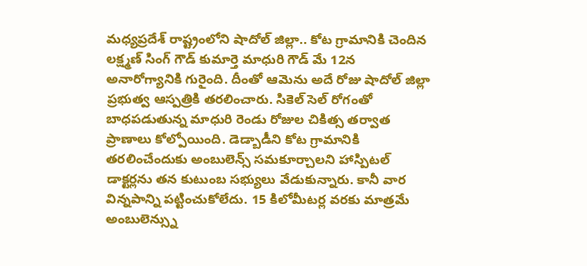మధ్యప్రదేశ్ రాష్ట్రంలోని షాదోల్ జిల్లా.. కోట గ్రామానికి చెందిన లక్ష్మణ్ సింగ్ గౌడ్ కుమార్తె మాధురి గౌడ్ మే 12న అనారోగ్యానికి గురైంది. దీంతో ఆమెను అదే రోజు షాదోల్ జిల్లా ప్రభుత్వ ఆస్పత్రికి తరలించారు. సికెల్ సెల్ రోగంతో బాధపడుతున్న మాధురి రెండు రోజుల చికిత్స తర్వాత ప్రాణాలు కోల్పోయింది. డెడ్బాడీని కోట గ్రామానికి తరలించేందుకు అంబులెన్స్ సమకూర్చాలని హాస్పిటల్ డాక్టర్లను తన కుటుంబ సభ్యులు వేడుకున్నారు. కానీ వార విన్నపాన్ని పట్టించుకోలేదు. 15 కిలోమీటర్ల వరకు మాత్రమే అంబులెన్స్ను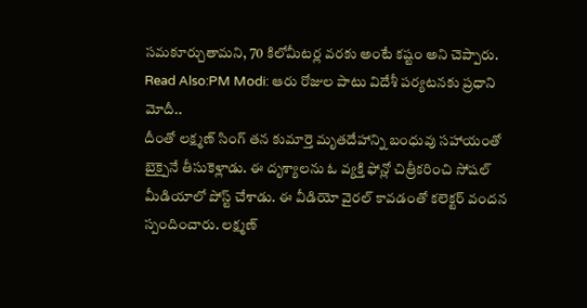సమకూర్చుతామని, 70 కిలోమీటర్ల వరకు అంటే కష్టం అని చెప్పారు.
Read Also:PM Modi: ఆరు రోజుల పాటు విదేశీ పర్యటనకు ప్రధాని మోదీ..
దీంతో లక్ష్మణ్ సింగ్ తన కుమార్తె మృతదేహాన్ని బంధువు సహాయంతో బైక్పైనే తీసుకెళ్లాడు. ఈ దృశ్యాలను ఓ వ్యక్తి ఫోన్లో చిత్రీకరించి సోషల్ మీడియాలో పోస్ట్ చేశాడు. ఈ వీడియో వైరల్ కావడంతో కలెక్టర్ వందన స్పందించారు. లక్ష్మణ్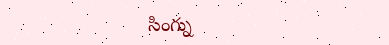సింగ్ను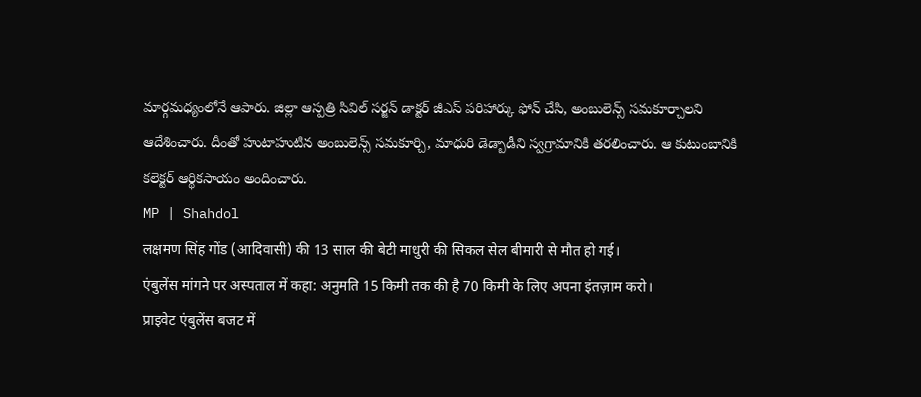మార్గమధ్యంలోనే ఆపారు. జిల్లా ఆస్పత్రి సివిల్ సర్జన్ డాక్టర్ జీఎస్ పరిహార్కు ఫోన్ చేసి, అంబులెన్స్ సమకూర్చాలని ఆదేశించారు. దీంతో హుటాహుటిన అంబులెన్స్ సమకూర్చి, మాధురి డెడ్బాడీని స్వగ్రామానికి తరలించారు. ఆ కుటుంబానికి కలెక్టర్ ఆర్థికసాయం అందించారు.
MP | Shahdol
लक्षमण सिंह गोंड (आदिवासी) की 13 साल की बेटी माधुरी की सिकल सेल बीमारी से मौत हो गई।
एंबुलेंस मांगने पर अस्पताल में कहा: अनुमति 15 किमी तक की है 70 किमी के लिए अपना इंतज़ाम करो।
प्राइवेट एंबुलेंस बजट में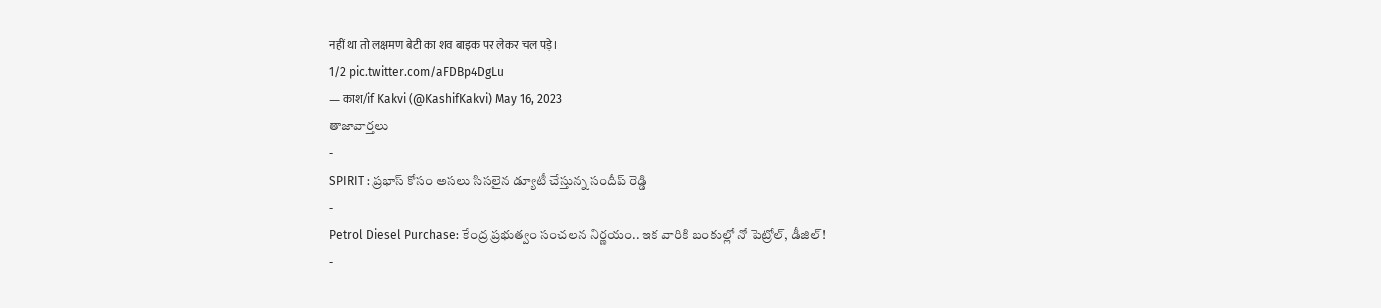नहीं था तो लक्षमण बेटी का शव बाइक पर लेकर चल पड़े।
1/2 pic.twitter.com/aFDBp4DgLu
— काश/if Kakvi (@KashifKakvi) May 16, 2023
తాజావార్తలు
-
SPIRIT : ప్రభాస్ కోసం అసలు సిసలైన డ్యూటీ చేస్తున్న సందీప్ రెడ్డి
-
Petrol Diesel Purchase: కేంద్ర ప్రభుత్వం సంచలన నిర్ణయం.. ఇక వారికి బంకుల్లో నో పెట్రోల్, డీజిల్!
-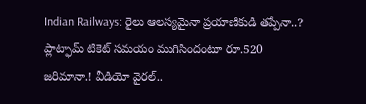Indian Railways: రైలు ఆలస్యమైనా ప్రయాణికుడి తప్పేనా..? ప్లాట్ఫామ్ టికెట్ సమయం ముగిసిందంటూ రూ.520 జరిమానా.! వీడియో వైరల్..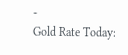-
Gold Rate Today: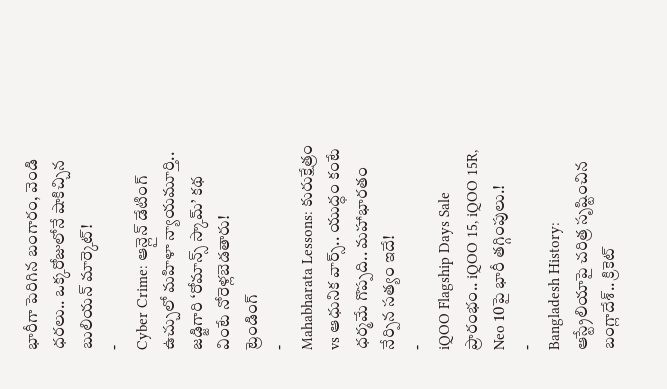భారీగా పెరిగిన బంగారం, వెండి ధరలు.. ఒక్కరోజులోనే షాకిచ్చిన బులియన్ మార్కెట్!
-
Cyber Crime: ఆన్లైన్ డేటింగ్ ఉచ్చులో మహిళా న్యాయమూర్తి.. జడ్జిగారి ‘రోమాన్స్ స్కామ్’ కథ వింటే నోరెళ్లబెడతారు!
ట్రెండింగ్
-
Mahabharata Lessons: కురుక్షేత్రం vs ఆధునిక వార్స్.. యుద్ధం కంటే ధర్మమే గొప్పది.. మహాభారతం నేర్పిన సత్యం ఇదే!
-
iQOO Flagship Days Sale ప్రారంభం.. iQOO 15, iQOO 15R, Neo 10పై భారీ తగ్గింపులు.!
-
Bangladesh History: ఆస్ట్రేలియాపై చరిత్ర సృష్టించిన బంగ్లాదేశ్.. క్రికెట్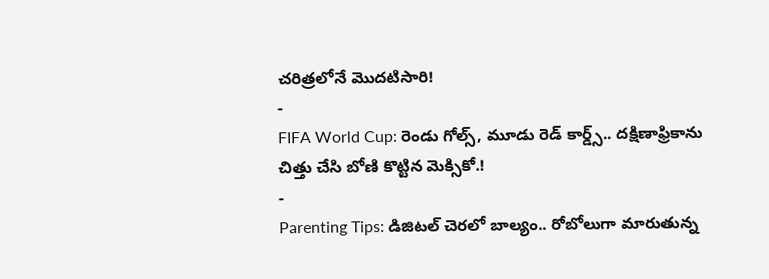చరిత్రలోనే మొదటిసారి!
-
FIFA World Cup: రెండు గోల్స్, మూడు రెడ్ కార్డ్స్.. దక్షిణాఫ్రికాను చిత్తు చేసి బోణి కొట్టిన మెక్సికో.!
-
Parenting Tips: డిజిటల్ చెరలో బాల్యం.. రోబోలుగా మారుతున్న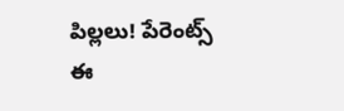పిల్లలు! పేరెంట్స్ ఈ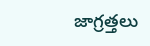జాగ్రత్తలు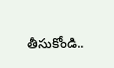తీసుకోండి..